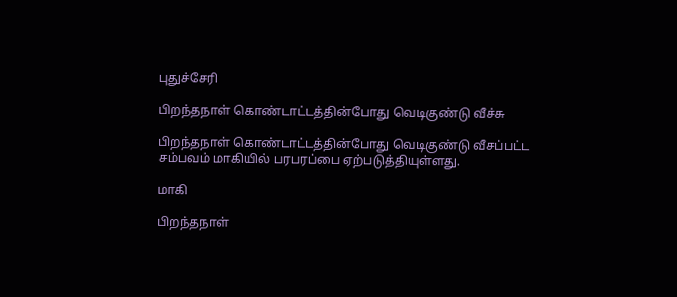புதுச்சேரி

பிறந்தநாள் கொண்டாட்டத்தின்போது வெடிகுண்டு வீச்சு

பிறந்தநாள் கொண்டாட்டத்தின்போது வெடிகுண்டு வீசப்பட்ட சம்பவம் மாகியில் பரபரப்பை ஏற்படுத்தியுள்ளது.

மாகி

பிறந்தநாள்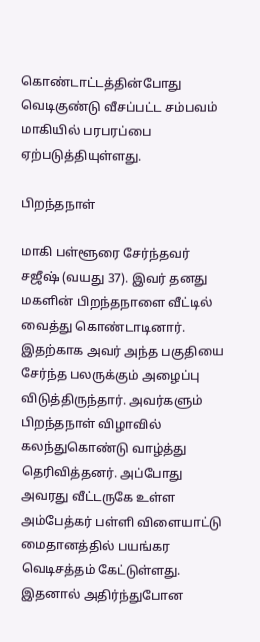கொண்டாட்டத்தின்போது வெடிகுண்டு வீசப்பட்ட சம்பவம் மாகியில் பரபரப்பை ஏற்படுத்தியுள்ளது.

பிறந்தநாள்

மாகி பள்ளூரை சேர்ந்தவர் சஜீஷ் (வயது 37). இவர் தனது மகளின் பிறந்தநாளை வீட்டில் வைத்து கொண்டாடினார். இதற்காக அவர் அந்த பகுதியை சேர்ந்த பலருக்கும் அழைப்பு விடுத்திருந்தார். அவர்களும் பிறந்தநாள் விழாவில் கலந்துகொண்டு வாழ்த்து தெரிவித்தனர். அப்போது அவரது வீட்டருகே உள்ள அம்பேத்கர் பள்ளி விளையாட்டு மைதானத்தில் பயங்கர வெடிசத்தம் கேட்டுள்ளது. இதனால் அதிர்ந்துபோன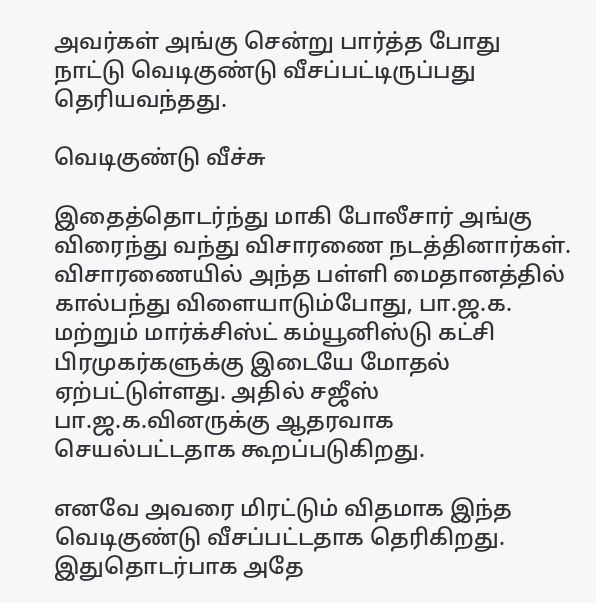அவர்கள் அங்கு சென்று பார்த்த போது நாட்டு வெடிகுண்டு வீசப்பட்டிருப்பது தெரியவந்தது.

வெடிகுண்டு வீச்சு

இதைத்தொடர்ந்து மாகி போலீசார் அங்கு விரைந்து வந்து விசாரணை நடத்தினார்கள். விசாரணையில் அந்த பள்ளி மைதானத்தில் கால்பந்து விளையாடும்போது, பா.ஜ.க. மற்றும் மார்க்சிஸ்ட் கம்யூனிஸ்டு கட்சி பிரமுகர்களுக்கு இடையே மோதல் ஏற்பட்டுள்ளது. அதில் சஜீஸ் பா.ஜ.க.வினருக்கு ஆதரவாக செயல்பட்டதாக கூறப்படுகிறது.

எனவே அவரை மிரட்டும் விதமாக இந்த வெடிகுண்டு வீசப்பட்டதாக தெரிகிறது. இதுதொடர்பாக அதே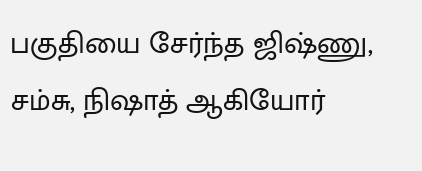பகுதியை சேர்ந்த ஜிஷ்ணு, சம்சு, நிஷாத் ஆகியோர்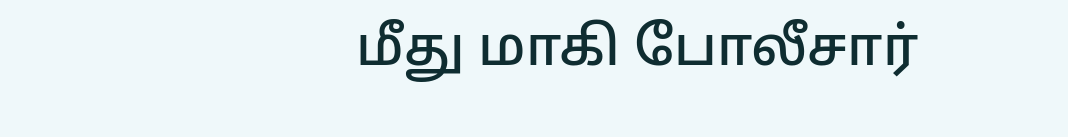மீது மாகி போலீசார்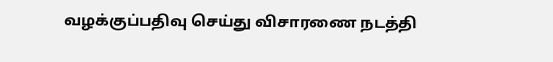வழக்குப்பதிவு செய்து விசாரணை நடத்தி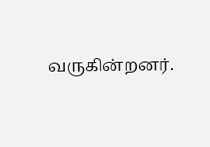வருகின்றனர்.